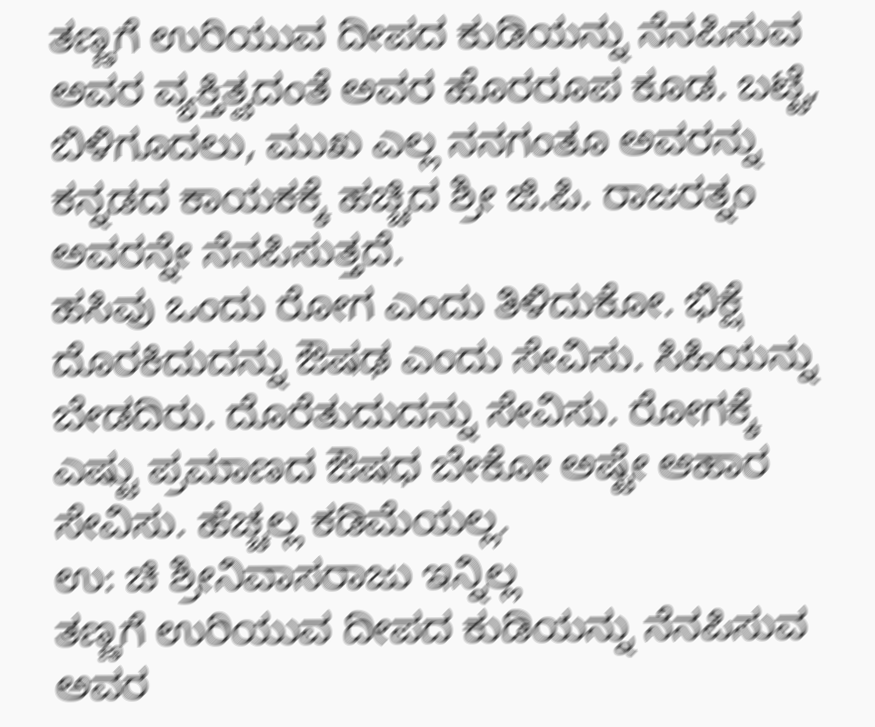ತಣ್ಣಗೆ ಉರಿಯುವ ದೀಪದ ಕುಡಿಯನ್ನು ನೆನಪಿಸುವ ಅವರ ವ್ಯಕ್ತಿತ್ವದಂತೆ ಅವರ ಹೊರರೂಪ ಕೂಡ. ಬಟ್ಟೆ, ಬಿಳಿಗೂದಲು, ಮುಖ ಎಲ್ಲ ನನಗಂತೂ ಅವರನ್ನು ಕನ್ನಡದ ಕಾಯಕಕ್ಕೆ ಹಚ್ಚಿದ ಶ್ರೀ ಜಿ.ಪಿ. ರಾಜರತ್ನಂ ಅವರನ್ನೇ ನೆನಪಿಸುತ್ತದೆ.
ಹಸಿವು ಒಂದು ರೋಗ ಎಂದು ತಿಳಿದುಕೋ. ಭಿಕ್ಷೆ ದೊರಕಿದುದನ್ನು ಔಷಢ ಎಂದು ಸೇವಿಸು. ಸಿಹಿಯನ್ನು ಬೇಡದಿರು. ದೊರೆತುದುದನ್ನು ಸೇವಿಸು. ರೋಗಕ್ಕೆ ಎಷ್ಟು ಪ್ರಮಾಣದ ಔಷಧ ಬೇಕೋ ಅಷ್ಟೇ ಆಹಾರ ಸೇವಿಸು. ಹೆಚ್ಚಲ್ಲ ಕಡಿಮೆಯಲ್ಲ.
ಉ: ಚಿ ಶ್ರೀನಿವಾಸರಾಜು ಇನ್ನಿಲ್ಲ
ತಣ್ಣಗೆ ಉರಿಯುವ ದೀಪದ ಕುಡಿಯನ್ನು ನೆನಪಿಸುವ ಅವರ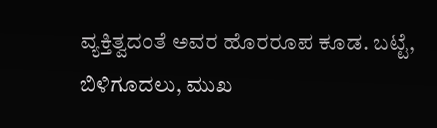ವ್ಯಕ್ತಿತ್ವದಂತೆ ಅವರ ಹೊರರೂಪ ಕೂಡ. ಬಟ್ಟೆ, ಬಿಳಿಗೂದಲು, ಮುಖ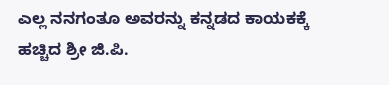ಎಲ್ಲ ನನಗಂತೂ ಅವರನ್ನು ಕನ್ನಡದ ಕಾಯಕಕ್ಕೆ ಹಚ್ಚಿದ ಶ್ರೀ ಜಿ.ಪಿ.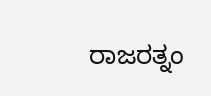ರಾಜರತ್ನಂ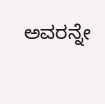ಅವರನ್ನೇ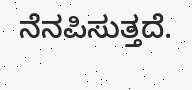ನೆನಪಿಸುತ್ತದೆ.